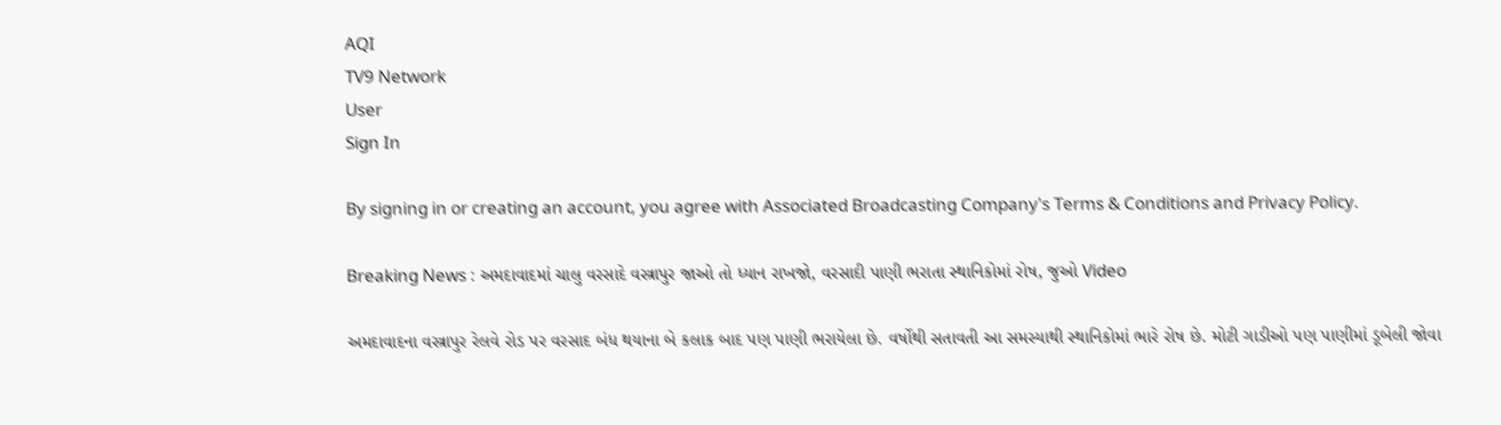AQI
TV9 Network
User
Sign In

By signing in or creating an account, you agree with Associated Broadcasting Company's Terms & Conditions and Privacy Policy.

Breaking News : અમદાવાદમાં ચાલુ વરસાદે વસ્ત્રાપુર જાઓ તો ધ્યાન રાખજો, વરસાદી પાણી ભરાતા સ્થાનિકોમાં રોષ, જુઓ Video

અમદાવાદના વસ્ત્રાપુર રેલવે રોડ પર વરસાદ બંધ થયાના બે કલાક બાદ પણ પાણી ભરાયેલા છે. વર્ષોથી સતાવતી આ સમસ્યાથી સ્થાનિકોમાં ભારે રોષ છે. મોટી ગાડીઓ પણ પાણીમાં ડૂબેલી જોવા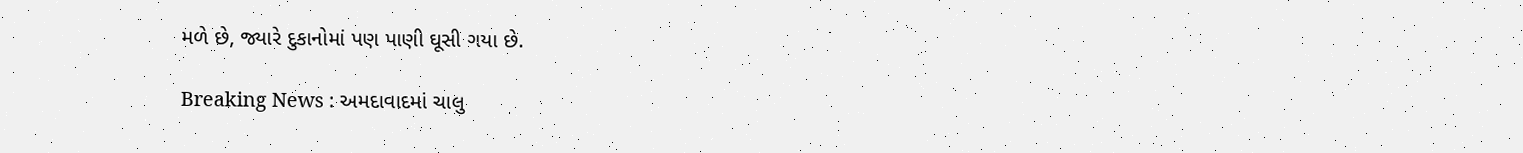મળે છે, જ્યારે દુકાનોમાં પણ પાણી ઘૂસી ગયા છે.

Breaking News : અમદાવાદમાં ચાલુ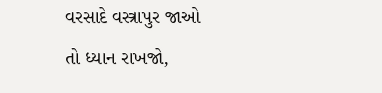વરસાદે વસ્ત્રાપુર જાઓ તો ધ્યાન રાખજો,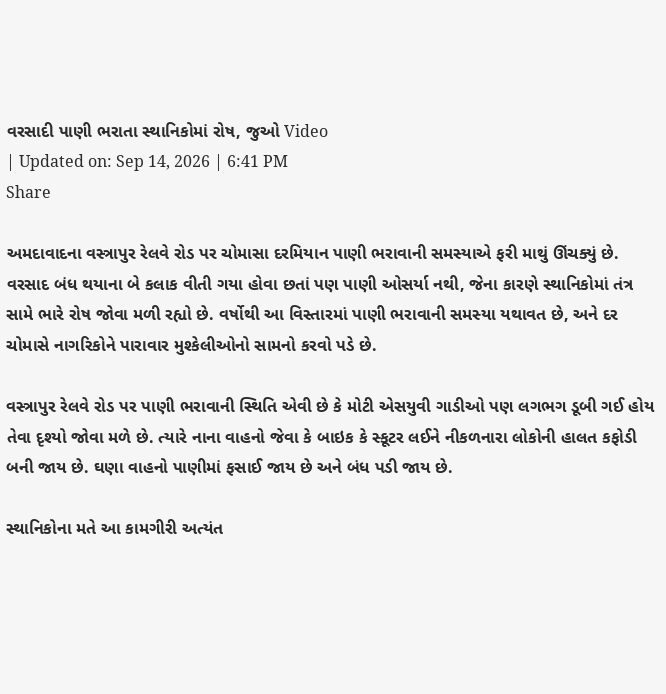વરસાદી પાણી ભરાતા સ્થાનિકોમાં રોષ, જુઓ Video
| Updated on: Sep 14, 2026 | 6:41 PM
Share

અમદાવાદના વસ્ત્રાપુર રેલવે રોડ પર ચોમાસા દરમિયાન પાણી ભરાવાની સમસ્યાએ ફરી માથું ઊંચક્યું છે. વરસાદ બંધ થયાના બે કલાક વીતી ગયા હોવા છતાં પણ પાણી ઓસર્યા નથી, જેના કારણે સ્થાનિકોમાં તંત્ર સામે ભારે રોષ જોવા મળી રહ્યો છે. વર્ષોથી આ વિસ્તારમાં પાણી ભરાવાની સમસ્યા યથાવત છે, અને દર ચોમાસે નાગરિકોને પારાવાર મુશ્કેલીઓનો સામનો કરવો પડે છે.

વસ્ત્રાપુર રેલવે રોડ પર પાણી ભરાવાની સ્થિતિ એવી છે કે મોટી એસયુવી ગાડીઓ પણ લગભગ ડૂબી ગઈ હોય તેવા દૃશ્યો જોવા મળે છે. ત્યારે નાના વાહનો જેવા કે બાઇક કે સ્કૂટર લઈને નીકળનારા લોકોની હાલત કફોડી બની જાય છે. ઘણા વાહનો પાણીમાં ફસાઈ જાય છે અને બંધ પડી જાય છે.

સ્થાનિકોના મતે આ કામગીરી અત્યંત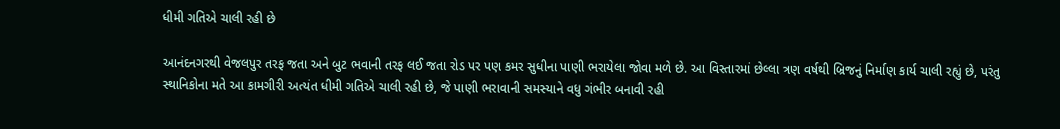ધીમી ગતિએ ચાલી રહી છે

આનંદનગરથી વેજલપુર તરફ જતા અને બુટ ભવાની તરફ લઈ જતા રોડ પર પણ કમર સુધીના પાણી ભરાયેલા જોવા મળે છે. આ વિસ્તારમાં છેલ્લા ત્રણ વર્ષથી બ્રિજનું નિર્માણ કાર્ય ચાલી રહ્યું છે, પરંતુ સ્થાનિકોના મતે આ કામગીરી અત્યંત ધીમી ગતિએ ચાલી રહી છે, જે પાણી ભરાવાની સમસ્યાને વધુ ગંભીર બનાવી રહી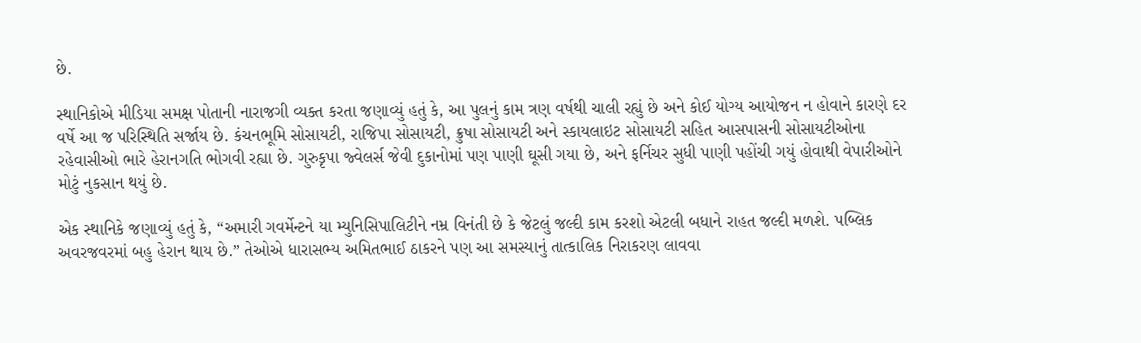છે.

સ્થાનિકોએ મીડિયા સમક્ષ પોતાની નારાજગી વ્યક્ત કરતા જણાવ્યું હતું કે, આ પુલનું કામ ત્રણ વર્ષથી ચાલી રહ્યું છે અને કોઈ યોગ્ય આયોજન ન હોવાને કારણે દર વર્ષે આ જ પરિસ્થિતિ સર્જાય છે. કંચનભૂમિ સોસાયટી, રાજિપા સોસાયટી, ક્રુષા સોસાયટી અને સ્કાયલાઇટ સોસાયટી સહિત આસપાસની સોસાયટીઓના રહેવાસીઓ ભારે હેરાનગતિ ભોગવી રહ્યા છે. ગુરુકૃપા જ્વેલર્સ જેવી દુકાનોમાં પણ પાણી ઘૂસી ગયા છે, અને ફર્નિચર સુધી પાણી પહોંચી ગયું હોવાથી વેપારીઓને મોટું નુકસાન થયું છે.

એક સ્થાનિકે જણાવ્યું હતું કે, “અમારી ગવર્મેન્ટને યા મ્યુનિસિપાલિટીને નમ્ર વિનંતી છે કે જેટલું જલ્દી કામ કરશો એટલી બધાને રાહત જલ્દી મળશે. પબ્લિક અવરજવરમાં બહુ હેરાન થાય છે.” તેઓએ ધારાસભ્ય અમિતભાઈ ઠાકરને પણ આ સમસ્યાનું તાત્કાલિક નિરાકરણ લાવવા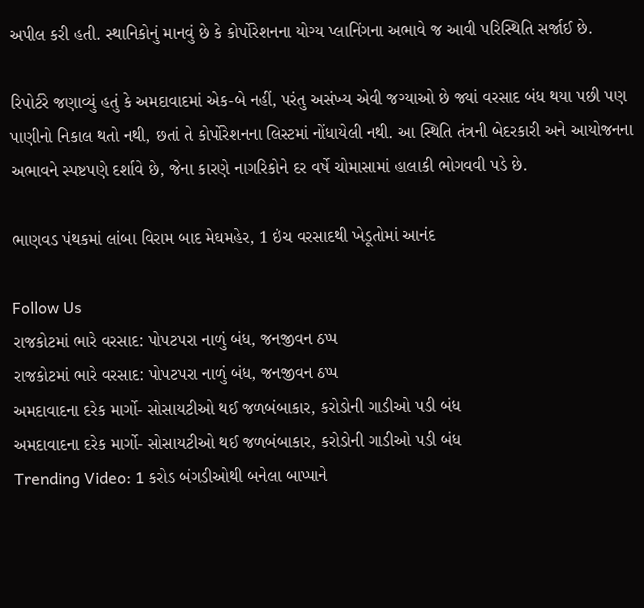અપીલ કરી હતી. સ્થાનિકોનું માનવું છે કે કોર્પોરેશનના યોગ્ય પ્લાનિંગના અભાવે જ આવી પરિસ્થિતિ સર્જાઈ છે.

રિપોર્ટરે જણાવ્યું હતું કે અમદાવાદમાં એક-બે નહીં, પરંતુ અસંખ્ય એવી જગ્યાઓ છે જ્યાં વરસાદ બંધ થયા પછી પણ પાણીનો નિકાલ થતો નથી, છતાં તે કોર્પોરેશનના લિસ્ટમાં નોંધાયેલી નથી. આ સ્થિતિ તંત્રની બેદરકારી અને આયોજનના અભાવને સ્પષ્ટપણે દર્શાવે છે, જેના કારણે નાગરિકોને દર વર્ષે ચોમાસામાં હાલાકી ભોગવવી પડે છે.

ભાણવડ પંથકમાં લાંબા વિરામ બાદ મેઘમહેર, 1 ઇંચ વરસાદથી ખેડૂતોમાં આનંદ

Follow Us
રાજકોટમાં ભારે વરસાદ: પોપટપરા નાળું બંધ, જનજીવન ઠપ્પ
રાજકોટમાં ભારે વરસાદ: પોપટપરા નાળું બંધ, જનજીવન ઠપ્પ
અમદાવાદના દરેક માર્ગો- સોસાયટીઓ થઈ જળબંબાકાર, કરોડોની ગાડીઓ પડી બંધ
અમદાવાદના દરેક માર્ગો- સોસાયટીઓ થઈ જળબંબાકાર, કરોડોની ગાડીઓ પડી બંધ
Trending Video: 1 કરોડ બંગડીઓથી બનેલા બાપ્પાને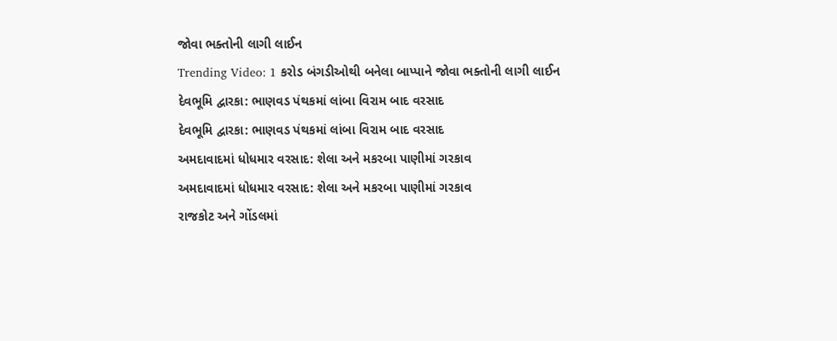જોવા ભક્તોની લાગી લાઈન
Trending Video: 1 કરોડ બંગડીઓથી બનેલા બાપ્પાને જોવા ભક્તોની લાગી લાઈન
દેવભૂમિ દ્વારકા: ભાણવડ પંથકમાં લાંબા વિરામ બાદ વરસાદ
દેવભૂમિ દ્વારકા: ભાણવડ પંથકમાં લાંબા વિરામ બાદ વરસાદ
અમદાવાદમાં ધોધમાર વરસાદ: શેલા અને મકરબા પાણીમાં ગરકાવ
અમદાવાદમાં ધોધમાર વરસાદ: શેલા અને મકરબા પાણીમાં ગરકાવ
રાજકોટ અને ગોંડલમાં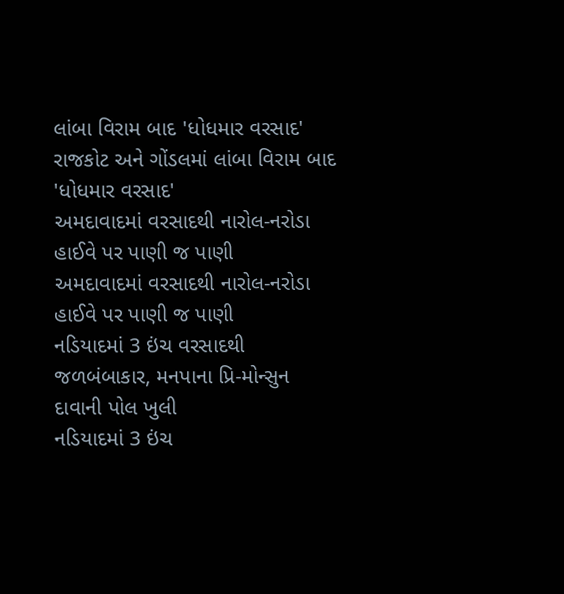લાંબા વિરામ બાદ 'ધોધમાર વરસાદ'
રાજકોટ અને ગોંડલમાં લાંબા વિરામ બાદ 'ધોધમાર વરસાદ'
અમદાવાદમાં વરસાદથી નારોલ-નરોડા હાઈવે પર પાણી જ પાણી
અમદાવાદમાં વરસાદથી નારોલ-નરોડા હાઈવે પર પાણી જ પાણી
નડિયાદમાં 3 ઇંચ વરસાદથી જળબંબાકાર, મનપાના પ્રિ-મોન્સુન દાવાની પોલ ખુલી
નડિયાદમાં 3 ઇંચ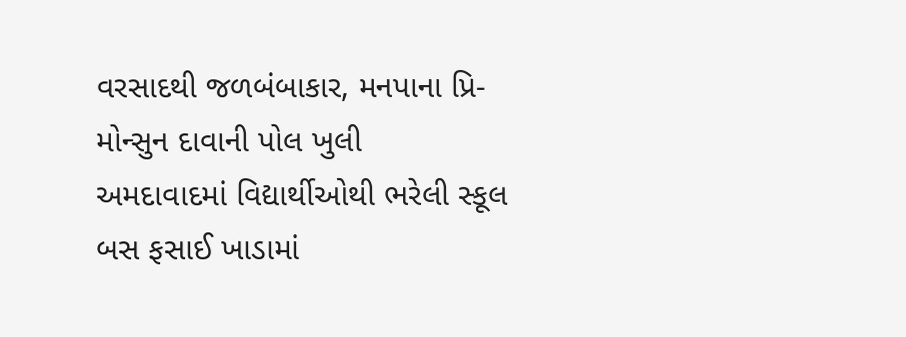વરસાદથી જળબંબાકાર, મનપાના પ્રિ-મોન્સુન દાવાની પોલ ખુલી
અમદાવાદમાં વિદ્યાર્થીઓથી ભરેલી સ્કૂલ બસ ફસાઈ ખાડામાં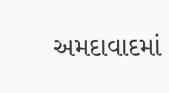અમદાવાદમાં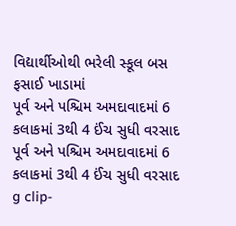વિદ્યાર્થીઓથી ભરેલી સ્કૂલ બસ ફસાઈ ખાડામાં
પૂર્વ અને પશ્ચિમ અમદાવાદમાં 6 કલાકમાં 3થી 4 ઈંચ સુધી વરસાદ
પૂર્વ અને પશ્ચિમ અમદાવાદમાં 6 કલાકમાં 3થી 4 ઈંચ સુધી વરસાદ
g clip-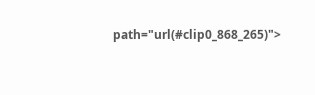path="url(#clip0_868_265)">